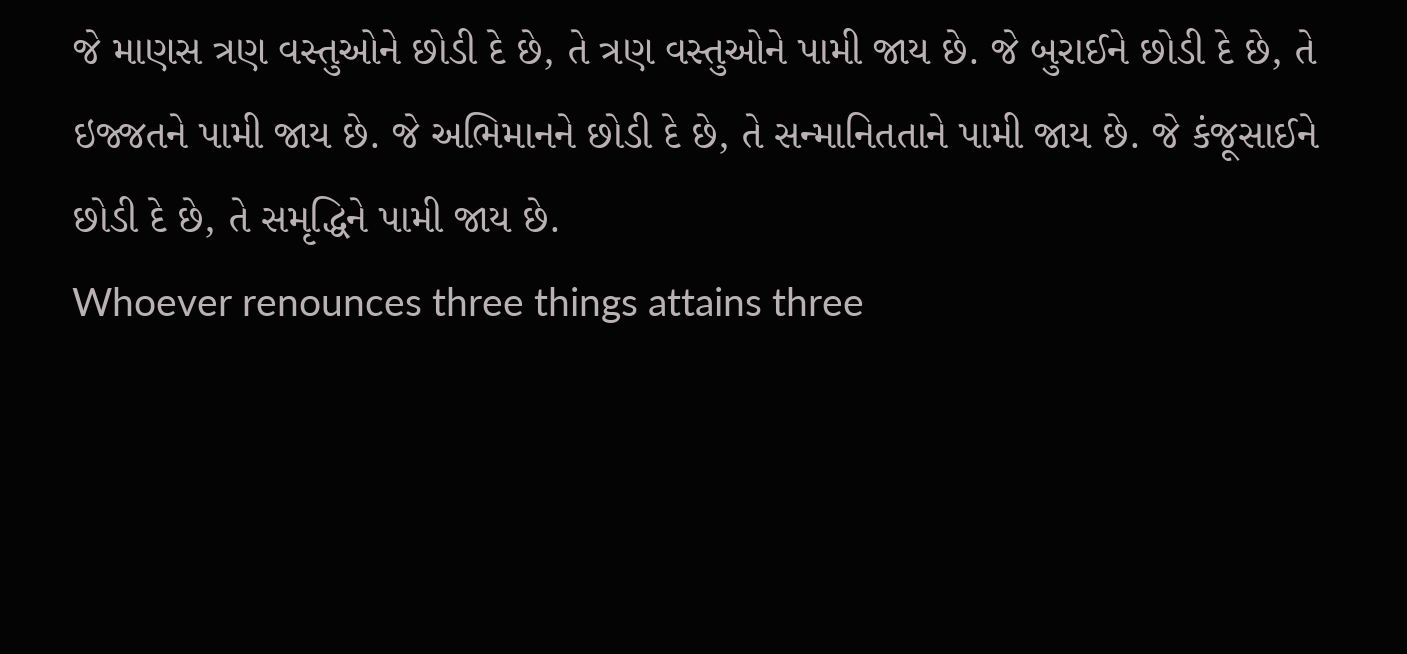જે માણસ ત્રણ વસ્તુઓને છોડી દે છે, તે ત્રણ વસ્તુઓને પામી જાય છે. જે બુરાઈને છોડી દે છે, તે ઇજ્જતને પામી જાય છે. જે અભિમાનને છોડી દે છે, તે સન્માનિતતાને પામી જાય છે. જે કંજૂસાઈને છોડી દે છે, તે સમૃદ્ધિને પામી જાય છે.
Whoever renounces three things attains three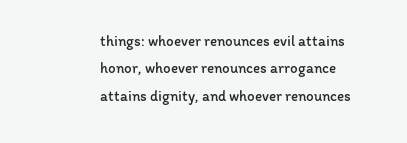things: whoever renounces evil attains honor, whoever renounces arrogance attains dignity, and whoever renounces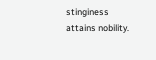stinginess attains nobility.